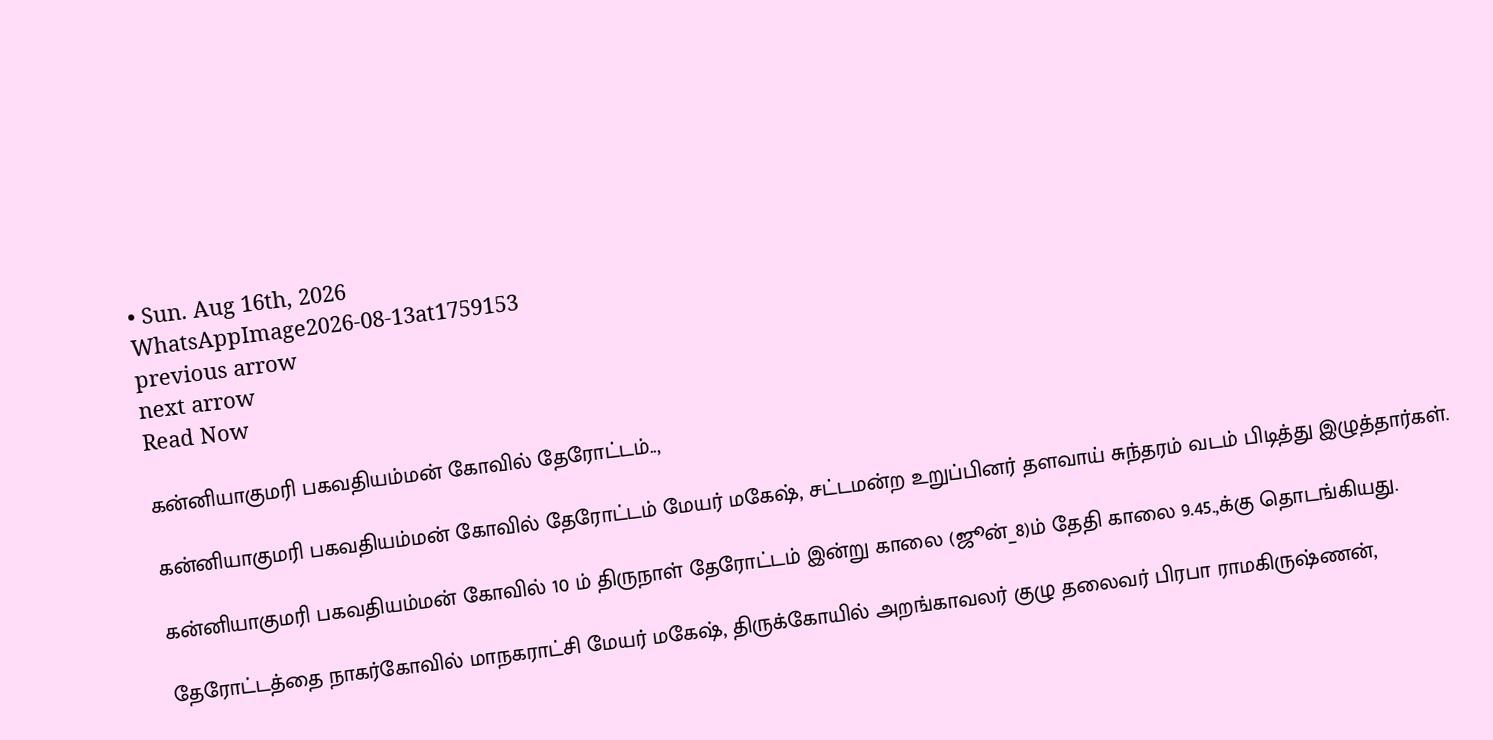• Sun. Aug 16th, 2026
WhatsAppImage2026-08-13at1759153
previous arrow
next arrow
Read Now

கன்னியாகுமரி பகவதியம்மன் கோவில் தேரோட்டம்..,

கன்னியாகுமரி பகவதியம்மன் கோவில் தேரோட்டம் மேயர் மகேஷ், சட்டமன்ற உறுப்பினர் தளவாய் சுந்தரம் வடம் பிடித்து இழுத்தார்கள்.

கன்னியாகுமரி பகவதியம்மன் கோவில் 10 ம் திருநாள் தேரோட்டம் இன்று காலை (ஜூன்_8)ம் தேதி காலை 9.45.,க்கு தொடங்கியது.

தேரோட்டத்தை நாகர்கோவில் மாநகராட்சி மேயர் மகேஷ், திருக்கோயில் அறங்காவலர் குழு தலைவர் பிரபா ராமகிருஷ்ணன்,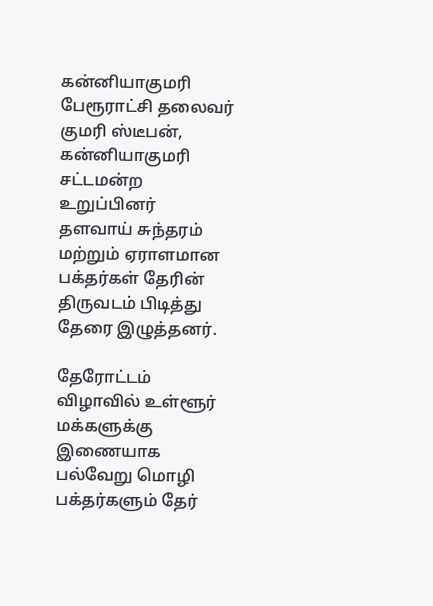கன்னியாகுமரி பேரூராட்சி தலைவர் குமரி ஸ்டீபன், கன்னியாகுமரி சட்டமன்ற உறுப்பினர்
தளவாய் சுந்தரம் மற்றும் ஏராளமான பக்தர்கள் தேரின் திருவடம் பிடித்து தேரை இழுத்தனர்.

தேரோட்டம் விழாவில் உள்ளூர் மக்களுக்கு இணையாக பல்வேறு மொழி பக்தர்களும் தேர்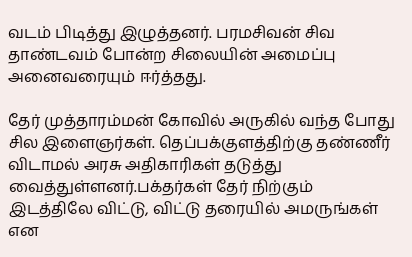வடம் பிடித்து இழுத்தனர். பரமசிவன் சிவ தாண்டவம் போன்ற சிலையின் அமைப்பு அனைவரையும் ஈர்த்தது.

தேர் முத்தாரம்மன் கோவில் அருகில் வந்த போது சில இளைஞர்கள். தெப்பக்குளத்திற்கு தண்ணீர் விடாமல் அரசு அதிகாரிகள் தடுத்து வைத்துள்ளனர்.பக்தர்கள் தேர் நிற்கும் இடத்திலே விட்டு, விட்டு தரையில் அமருங்கள் என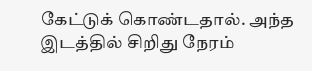கேட்டுக் கொண்டதால். அந்த இடத்தில் சிறிது நேரம்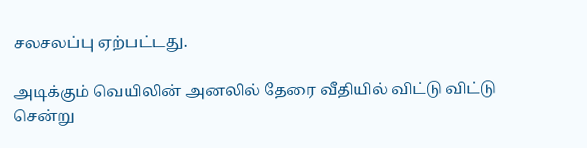சலசலப்பு ஏற்பட்டது.

அடிக்கும் வெயிலின் அனலில் தேரை வீதியில் விட்டு விட்டு சென்று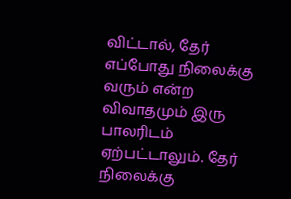விட்டால், தேர் எப்போது நிலைக்கு வரும் என்ற விவாதமும் இரு பாலரிடம் ஏற்பட்டாலும். தேர் நிலைக்கு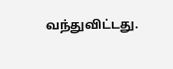வந்துவிட்டது.